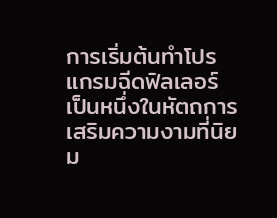การเริ่มต้นทำโปรแกรมฉีดฟิลเลอร์ เป็นหนึ่งในหัตถการเสริมความงามที่นิยม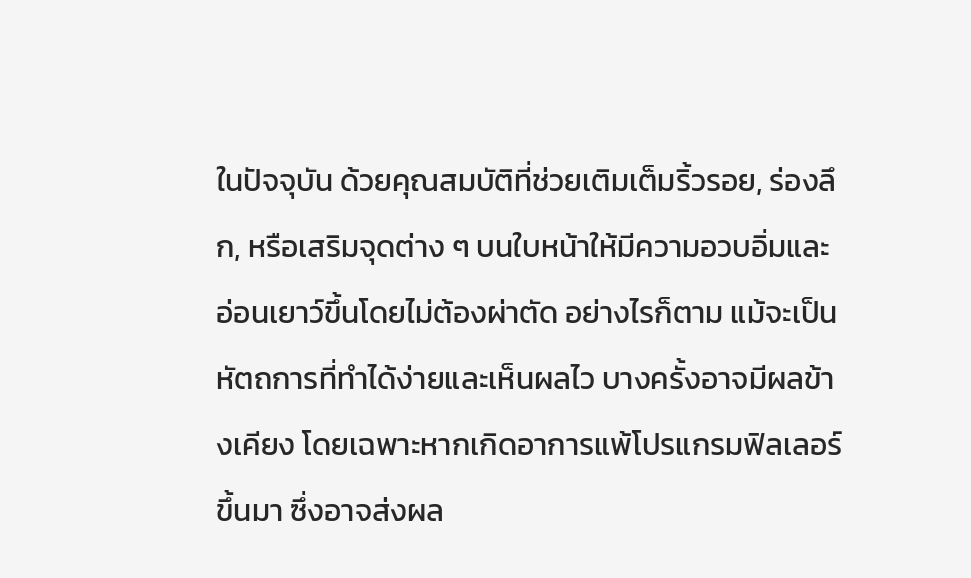ในปัจจุบัน ด้วยคุณสมบัติที่ช่วยเติมเต็มริ้วรอย, ร่องลึก, หรือเสริมจุดต่าง ๆ บนใบหน้าให้มีความอวบอิ่มและอ่อนเยาว์ขึ้นโดยไม่ต้องผ่าตัด อย่างไรก็ตาม แม้จะเป็นหัตถการที่ทำได้ง่ายและเห็นผลไว บางครั้งอาจมีผลข้างเคียง โดยเฉพาะหากเกิดอาการแพ้โปรแกรมฟิลเลอร์ขึ้นมา ซึ่งอาจส่งผล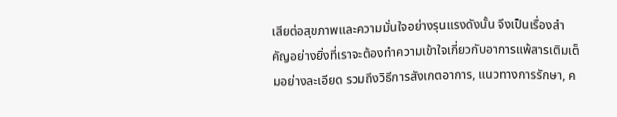เสียต่อสุขภาพและความมั่นใจอย่างรุนแรงดังนั้น จึงเป็นเรื่องสำคัญอย่างยิ่งที่เราจะต้องทำความเข้าใจเกี่ยวกับอาการแพ้สารเติมเต็มอย่างละเอียด รวมถึงวิธีการสังเกตอาการ, แนวทางการรักษา, ค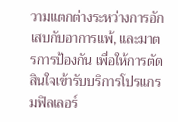วามแตกต่างระหว่างการอักเสบกับอาการแพ้, และมาตรการป้องกัน เพื่อให้การตัดสินใจเข้ารับบริการโปรแกรมฟิลเลอร์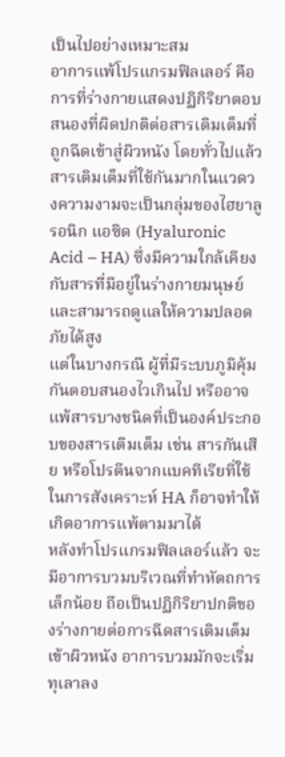เป็นไปอย่างเหมาะสม
อาการแพ้โปรแกรมฟิลเลอร์ คือ การที่ร่างกายแสดงปฏิกิริยาตอบสนองที่ผิดปกติต่อสารเติมเต็มที่ถูกฉีดเข้าสู่ผิวหนัง โดยทั่วไปแล้ว สารเติมเต็มที่ใช้กันมากในแวดวงความงามจะเป็นกลุ่มของไฮยาลูรอนิก แอซิด (Hyaluronic Acid – HA) ซึ่งมีความใกล้เคียงกับสารที่มีอยู่ในร่างกายมนุษย์และสามารถดูแลให้ความปลอดภัยได้สูง
แต่ในบางกรณี ผู้ที่มีระบบภูมิคุ้มกันตอบสนองไวเกินไป หรืออาจแพ้สารบางชนิดที่เป็นองค์ประกอบของสารเติมเต็ม เช่น สารกันเสีย หรือโปรตีนจากแบคทีเรียที่ใช้ในการสังเคราะห์ HA ก็อาจทำให้เกิดอาการแพ้ตามมาได้
หลังทำโปรแกรมฟิลเลอร์แล้ว จะมีอาการบวมบริเวณที่ทำหัตถการเล็กน้อย ถือเป็นปฏิกิริยาปกติของร่างกายต่อการฉีดสารเติมเต็มเข้าผิวหนัง อาการบวมมักจะเริ่มทุเลาลง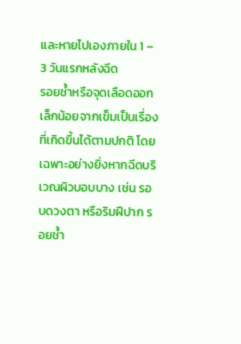และหายไปเองภายใน 1 – 3 วันแรกหลังฉีด
รอยช้ำหรือจุดเลือดออกเล็กน้อยจากเข็มเป็นเรื่องที่เกิดขึ้นได้ตามปกติ โดยเฉพาะอย่างยิ่งหากฉีดบริเวณผิวบอบบาง เช่น รอบดวงตา หรือริมฝีปาก รอยช้ำ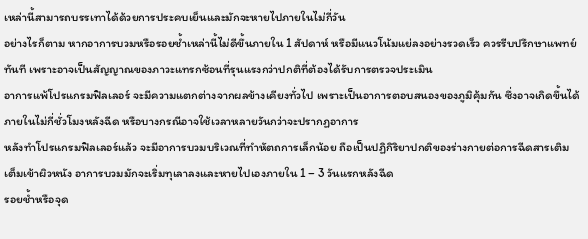เหล่านี้สามารถบรรเทาได้ด้วยการประคบเย็นและมักจะหายไปภายในไม่กี่วัน
อย่างไรก็ตาม หากอาการบวมหรือรอยช้ำเหล่านี้ไม่ดีขึ้นภายใน 1 สัปดาห์ หรือมีแนวโน้มแย่ลงอย่างรวดเร็ว ควรรีบปรึกษาแพทย์ทันที เพราะอาจเป็นสัญญาณของภาวะแทรกซ้อนที่รุนแรงกว่าปกติที่ต้องได้รับการตรวจประเมิน
อาการแพ้โปรแกรมฟิลเลอร์ จะมีความแตกต่างจากผลข้างเคียงทั่วไป เพราะเป็นอาการตอบสนองของภูมิคุ้มกัน ซึ่งอาจเกิดขึ้นได้ภายในไม่กี่ชั่วโมงหลังฉีด หรือบางกรณีอาจใช้เวลาหลายวันกว่าจะปรากฏอาการ
หลังทำโปรแกรมฟิลเลอร์แล้ว จะมีอาการบวมบริเวณที่ทำหัตถการเล็กน้อย ถือเป็นปฏิกิริยาปกติของร่างกายต่อการฉีดสารเติมเต็มเข้าผิวหนัง อาการบวมมักจะเริ่มทุเลาลงและหายไปเองภายใน 1 – 3 วันแรกหลังฉีด
รอยช้ำหรือจุด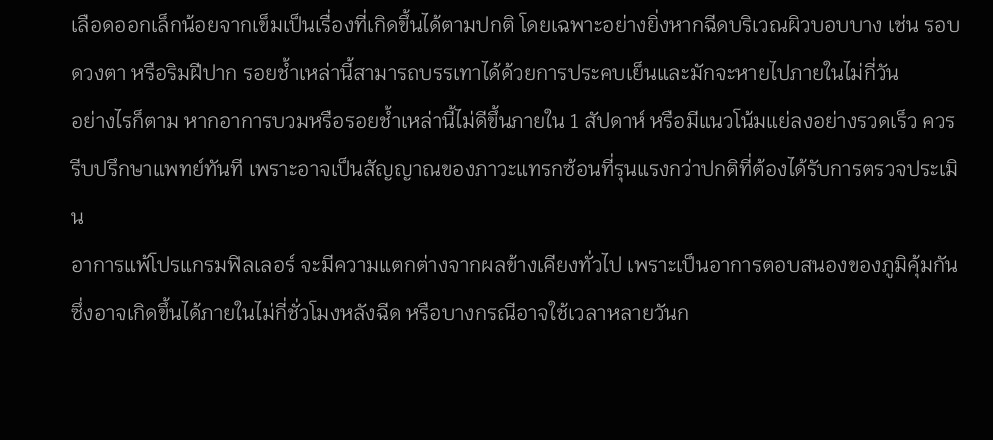เลือดออกเล็กน้อยจากเข็มเป็นเรื่องที่เกิดขึ้นได้ตามปกติ โดยเฉพาะอย่างยิ่งหากฉีดบริเวณผิวบอบบาง เช่น รอบดวงตา หรือริมฝีปาก รอยช้ำเหล่านี้สามารถบรรเทาได้ด้วยการประคบเย็นและมักจะหายไปภายในไม่กี่วัน
อย่างไรก็ตาม หากอาการบวมหรือรอยช้ำเหล่านี้ไม่ดีขึ้นภายใน 1 สัปดาห์ หรือมีแนวโน้มแย่ลงอย่างรวดเร็ว ควรรีบปรึกษาแพทย์ทันที เพราะอาจเป็นสัญญาณของภาวะแทรกซ้อนที่รุนแรงกว่าปกติที่ต้องได้รับการตรวจประเมิน
อาการแพ้โปรแกรมฟิลเลอร์ จะมีความแตกต่างจากผลข้างเคียงทั่วไป เพราะเป็นอาการตอบสนองของภูมิคุ้มกัน ซึ่งอาจเกิดขึ้นได้ภายในไม่กี่ชั่วโมงหลังฉีด หรือบางกรณีอาจใช้เวลาหลายวันก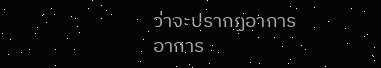ว่าจะปรากฏอาการ
อาการ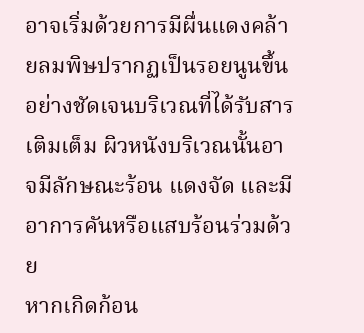อาจเริ่มด้วยการมีผื่นแดงคล้ายลมพิษปรากฏเป็นรอยนูนขึ้นอย่างชัดเจนบริเวณที่ได้รับสารเติมเต็ม ผิวหนังบริเวณนั้นอาจมีลักษณะร้อน แดงจัด และมีอาการคันหรือแสบร้อนร่วมด้วย
หากเกิดก้อน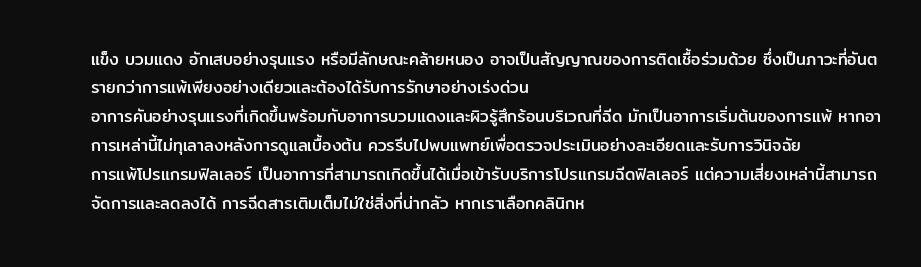แข็ง บวมแดง อักเสบอย่างรุนแรง หรือมีลักษณะคล้ายหนอง อาจเป็นสัญญาณของการติดเชื้อร่วมด้วย ซึ่งเป็นภาวะที่อันตรายกว่าการแพ้เพียงอย่างเดียวและต้องได้รับการรักษาอย่างเร่งด่วน
อาการคันอย่างรุนแรงที่เกิดขึ้นพร้อมกับอาการบวมแดงและผิวรู้สึกร้อนบริเวณที่ฉีด มักเป็นอาการเริ่มต้นของการแพ้ หากอาการเหล่านี้ไม่ทุเลาลงหลังการดูแลเบื้องต้น ควรรีบไปพบแพทย์เพื่อตรวจประเมินอย่างละเอียดและรับการวินิจฉัย
การแพ้โปรแกรมฟิลเลอร์ เป็นอาการที่สามารถเกิดขึ้นได้เมื่อเข้ารับบริการโปรแกรมฉีดฟิลเลอร์ แต่ความเสี่ยงเหล่านี้สามารถจัดการและลดลงได้ การฉีดสารเติมเต็มไม่ใช่สิ่งที่น่ากลัว หากเราเลือกคลินิกห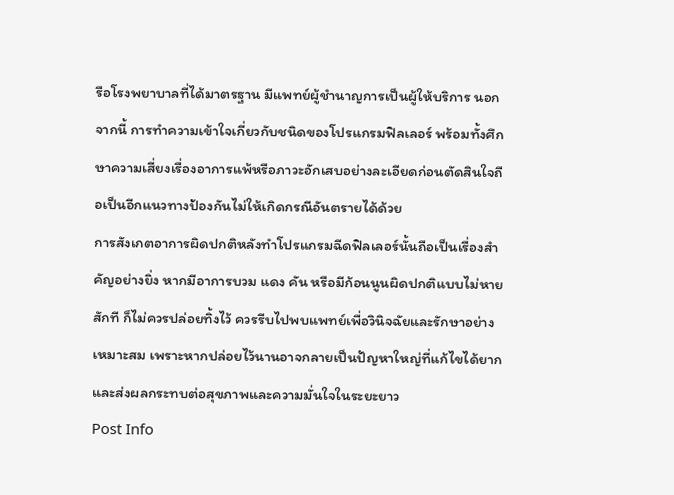รือโรงพยาบาลที่ได้มาตรฐาน มีแพทย์ผู้ชำนาญการเป็นผู้ให้บริการ นอกจากนี้ การทำความเข้าใจเกี่ยวกับชนิดของโปรแกรมฟิลเลอร์ พร้อมทั้งศึกษาความเสี่ยงเรื่องอาการแพ้หรือภาวะอักเสบอย่างละเอียดก่อนตัดสินใจถือเป็นอีกแนวทางป้องกันไม่ให้เกิดกรณีอันตรายได้ด้วย
การสังเกตอาการผิดปกติหลังทำโปรแกรมฉีดฟิลเลอร์นั้นถือเป็นเรื่องสำคัญอย่างยิ่ง หากมีอาการบวม แดง คัน หรือมีก้อนนูนผิดปกติแบบไม่หายสักที ก็ไม่ควรปล่อยทิ้งไว้ ควรรีบไปพบแพทย์เพื่อวินิจฉัยและรักษาอย่างเหมาะสม เพราะหากปล่อยไว้นานอาจกลายเป็นปัญหาใหญ่ที่แก้ไขได้ยาก และส่งผลกระทบต่อสุขภาพและความมั่นใจในระยะยาว
Post Info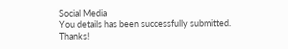Social Media
You details has been successfully submitted. Thanks!